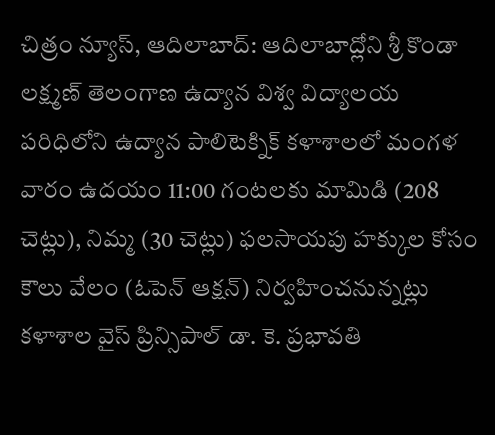చిత్రం న్యూస్, ఆదిలాబాద్: ఆదిలాబాద్లోని శ్రీ కొండా లక్ష్మణ్ తెలంగాణ ఉద్యాన విశ్వ విద్యాలయ పరిధిలోని ఉద్యాన పాలిటెక్నిక్ కళాశాలలో మంగళ వారం ఉదయం 11:00 గంటలకు మామిడి (208 చెట్లు), నిమ్మ (30 చెట్లు) ఫలసాయపు హక్కుల కోసం కౌలు వేలం (ఓపెన్ ఆక్షన్) నిర్వహించనున్నట్లు కళాశాల వైస్ ప్రిన్సిపాల్ డా. కె. ప్రభావతి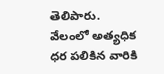తెలిపారు. వేలంలో అత్యధిక ధర పలికిన వారికి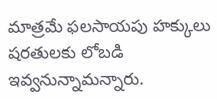మాత్రమే ఫలసాయపు హక్కులు షరతులకు లోబడి ఇవ్వనున్నామన్నారు.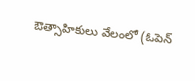ఔత్సాహికులు వేలంలో (ఓపెన్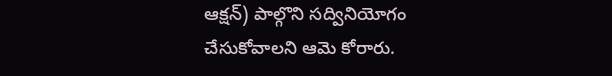ఆక్షన్) పాల్గొని సద్వినియోగం చేసుకోవాలని ఆమె కోరారు.